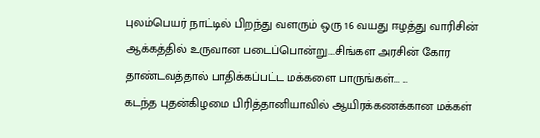புலம்பெயர் நாட்டில் பிறந்து வளரும் ஒரு 16 வயது ஈழத்து வாரிசின் ஆக்கத்தில் உருவான படைப்பொன்று....சிங்கள அரசின் கோர தாண்டவத்தால் பாதிக்கப்பட்ட மக்களை பாருங்கள்... ...
கடந்த புதன்கிழமை பிரித்தானியாவில் ஆயிரக்கணக்கான மக்கள்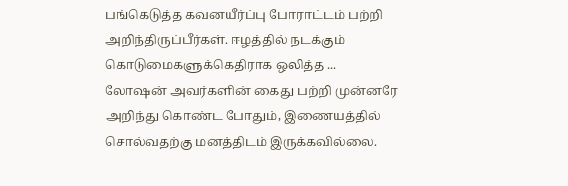பங்கெடுத்த கவனயீர்ப்பு போராட்டம் பற்றி அறிந்திருப்பீர்கள். ஈழத்தில் நடக்கும் கொடுமைகளுக்கெதிராக ஒலித்த ...
லோஷன் அவர்களின் கைது பற்றி முன்னரே அறிந்து கொண்ட போதும், இணையத்தில் சொல்வதற்கு மனத்திடம் இருக்கவில்லை.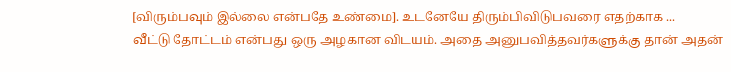[விரும்பவும் இல்லை என்பதே உண்மை]. உடனேயே திரும்பிவிடுபவரை எதற்காக ...
வீட்டு தோட்டம் என்பது ஒரு அழகான விடயம். அதை அனுபவித்தவர்களுக்கு தான் அதன்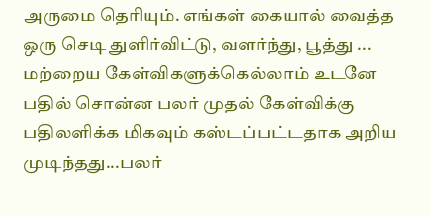அருமை தெரியும். எங்கள் கையால் வைத்த ஒரு செடி துளிர்விட்டு, வளர்ந்து, பூத்து ...
மற்றைய கேள்விகளுக்கெல்லாம் உடனே பதில் சொன்ன பலர் முதல் கேள்விக்கு பதிலளிக்க மிகவும் கஸ்டப்பட்டதாக அறிய முடிந்தது...பலர்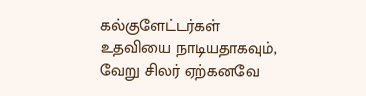கல்குளேட்டர்கள் உதவியை நாடியதாகவும், வேறு சிலர் ஏற்கனவே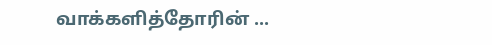வாக்களித்தோரின் ...